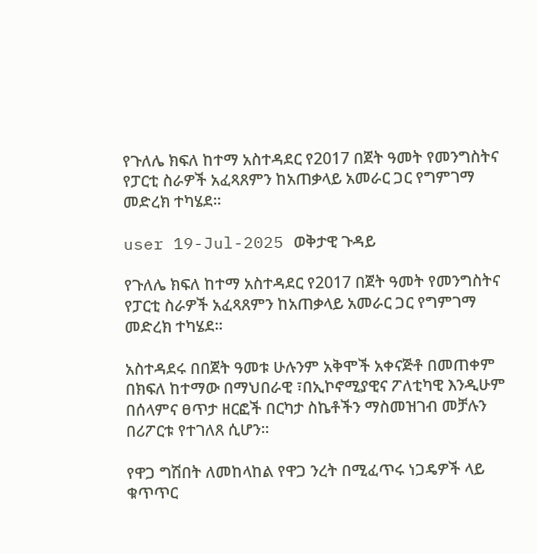የጉለሌ ክፍለ ከተማ አስተዳደር የ2017 በጀት ዓመት የመንግስትና የፓርቲ ስራዎች አፈጻጸምን ከአጠቃላይ አመራር ጋር የግምገማ መድረክ ተካሄደ።

user 19-Jul-2025 ወቅታዊ ጉዳይ

የጉለሌ ክፍለ ከተማ አስተዳደር የ2017 በጀት ዓመት የመንግስትና የፓርቲ ስራዎች አፈጻጸምን ከአጠቃላይ አመራር ጋር የግምገማ መድረክ ተካሄደ።

አስተዳደሩ በበጀት ዓመቱ ሁሉንም አቅሞች አቀናጅቶ በመጠቀም በክፍለ ከተማው በማህበራዊ ፣በኢኮኖሚያዊና ፖለቲካዊ እንዲሁም በሰላምና ፀጥታ ዘርፎች በርካታ ስኬቶችን ማስመዝገብ መቻሉን በሪፖርቱ የተገለጸ ሲሆን።

የዋጋ ግሽበት ለመከላከል የዋጋ ንረት በሚፈጥሩ ነጋዴዎች ላይ ቁጥጥር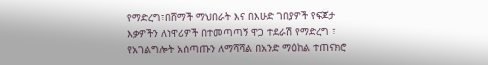የማድረግ፣በሸማች ማህበራት እና በእሁድ ገበያዎች የፍጆታ እቃዎችን ለነዋሪዎች በተመጣጣኝ ዋጋ ተደራሽ የማድረግ ፣ የአገልግሎት አሰጣጡን ለማሻሻል በአንድ ማዕከል ተጠናክሮ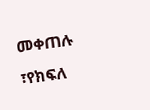መቀጠሉ ፣የክፍለ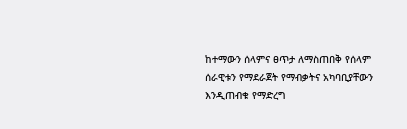ከተማውን ሰላምና ፀጥታ ለማስጠበቅ የሰላም ሰራዊቱን የማደራጀት የማብቃትና አካባቢያቸውን እንዲጠብቁ የማድረግ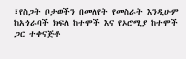፣የስጋት ቦታወችን በመለየት የመስራት እንዲሁም ከአጎራባች ክፍለ ከተሞች እና የኦሮሚያ ከተሞች ጋር ተቀናጅቶ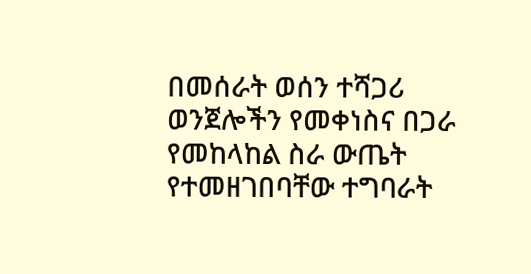በመሰራት ወሰን ተሻጋሪ ወንጀሎችን የመቀነስና በጋራ የመከላከል ስራ ውጤት የተመዘገበባቸው ተግባራት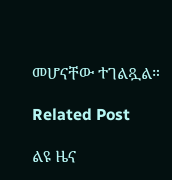መሆናቸው ተገልጿል።

Related Post

ልዩ ዜና